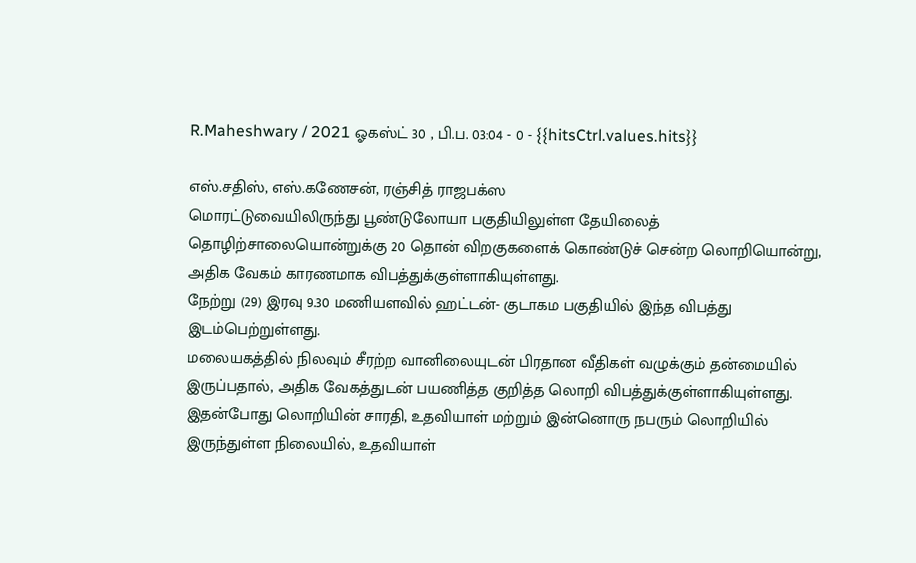R.Maheshwary / 2021 ஓகஸ்ட் 30 , பி.ப. 03:04 - 0 - {{hitsCtrl.values.hits}}

எஸ்.சதிஸ், எஸ்.கணேசன், ரஞ்சித் ராஜபக்ஸ
மொரட்டுவையிலிருந்து பூண்டுலோயா பகுதியிலுள்ள தேயிலைத் தொழிற்சாலையொன்றுக்கு 20 தொன் விறகுகளைக் கொண்டுச் சென்ற லொறியொன்று, அதிக வேகம் காரணமாக விபத்துக்குள்ளாகியுள்ளது.
நேற்று (29) இரவு 9.30 மணியளவில் ஹட்டன்- குடாகம பகுதியில் இந்த விபத்து இடம்பெற்றுள்ளது.
மலையகத்தில் நிலவும் சீரற்ற வானிலையுடன் பிரதான வீதிகள் வழுக்கும் தன்மையில் இருப்பதால், அதிக வேகத்துடன் பயணித்த குறித்த லொறி விபத்துக்குள்ளாகியுள்ளது.
இதன்போது லொறியின் சாரதி, உதவியாள் மற்றும் இன்னொரு நபரும் லொறியில் இருந்துள்ள நிலையில், உதவியாள்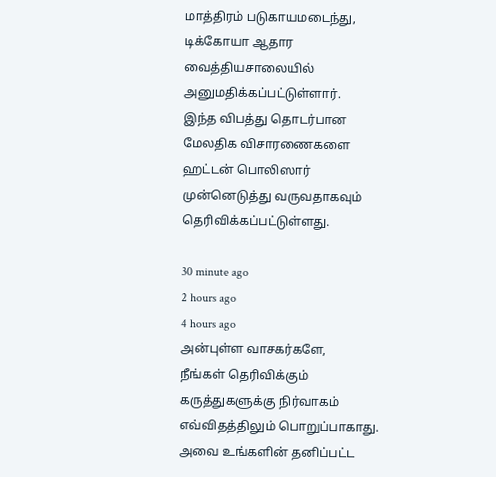மாத்திரம் படுகாயமடைந்து, டிக்கோயா ஆதார வைத்தியசாலையில் அனுமதிக்கப்பட்டுள்ளார்.
இந்த விபத்து தொடர்பான மேலதிக விசாரணைகளை ஹட்டன் பொலிஸார் முன்னெடுத்து வருவதாகவும் தெரிவிக்கப்பட்டுள்ளது.

30 minute ago
2 hours ago
4 hours ago
அன்புள்ள வாசகர்களே,
நீங்கள் தெரிவிக்கும் கருத்துகளுக்கு நிர்வாகம் எவ்விதத்திலும் பொறுப்பாகாது. அவை உங்களின் தனிப்பட்ட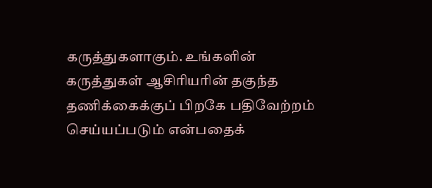கருத்துகளாகும். உங்களின் கருத்துகள் ஆசிரியரின் தகுந்த தணிக்கைக்குப் பிறகே பதிவேற்றம் செய்யப்படும் என்பதைக்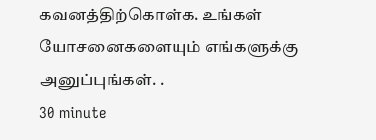கவனத்திற்கொள்க. உங்கள் யோசனைகளையும் எங்களுக்கு அனுப்புங்கள். .
30 minute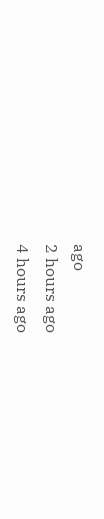ago
2 hours ago
4 hours ago